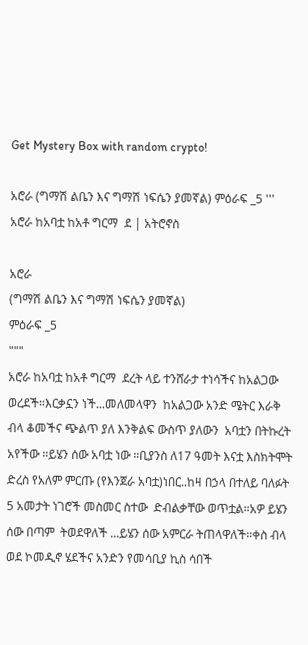Get Mystery Box with random crypto!

አሮራ (ግማሽ ልቤን እና ግማሽ ነፍሴን ያመኛል) ምዕራፍ _5 ''' አሮራ ከአባቷ ከአቶ ግርማ  ደ | አትሮኖስ

አሮራ
(ግማሽ ልቤን እና ግማሽ ነፍሴን ያመኛል)
ምዕራፍ _5
"""
አሮራ ከአባቷ ከአቶ ግርማ  ደረት ላይ ተንሸራታ ተነሳችና ከአልጋው ወረደች።እርቃኗን ነች...መለመላዋን  ከአልጋው አንድ ሜትር እራቅ ብላ ቆመችና ጭልጥ ያለ እንቅልፍ ውስጥ ያለውን  አባቷን በትኩረት አየችው ።ይሄን ሰው አባቷ ነው ።ቢያንስ ለ17 ዓመት እናቷ እስክትሞት ድረስ የአለም ምርጡ (የእንጀራ አባቷ)ነበር..ከዛ በኃላ በተለይ ባለፉት 5 አመታት ነገሮች መስመር ስተው  ድብልቃቸው ወጥቷል።አዎ ይሄን ሰው በጣም  ትወደዋለች ...ይሄን ሰው አምርራ ትጠላዋለች።ቀስ ብላ ወደ ኮመዲኖ ሄደችና አንድን የመሳቢያ ኪስ ሳበች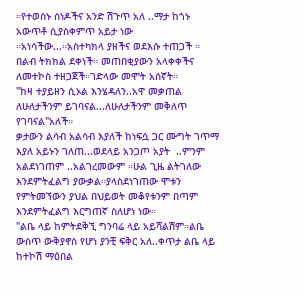።የተወሰኑ ሰነዶችና አንድ ሽጉጥ አለ ..ማታ ከጎኑ  አውጥቶ ሲያስቀምጥ አይታ ነው ።አነሳችው...።አስተካክላ ያዘችና ወደእሱ ተጠጋች ። በልብ ትክክል ደቀነች። መጠበቂያውን አላቀቀችና ለመተኮስ ተዘጋጀች።ገድላው መሞት አሰኛት።
"ከዛ ተያይዘን ሲኦል እንሄዳለን..አዋ መቃጠል ለሁለታችንም ይገባናል...ለሁለታችንም መቅለጥ የገባናል"አለች።
ቃታውን ልሳብ አልሳብ እያለች ከነፍሷ ጋር ሙግት ገጥማ እያለ አይኑን ገለጠ...ወደላይ አንጋጦ አያት  ..ምንም አልደነገጠም ..አልገረመውም ።ሁል ጊዜ ልትገለው  እንደምትፈልግ ያውቃል።ያላስደነገጠው ሞቱን የምትመኘውን ያህል በህይወት መቆየቱንም በጣም እንደምትፈልግ እርግጠኛ ስለሆነ ነው።
"ልቤ ላይ ከምትደቅኚ ግንባሬ ላይ አይሻልሽም።ልቤ ውስጥ ውቅያኖስ የሆነ ያንቺ ፍቅር አለ..ቀጥታ ልቤ ላይ ከተኮሽ ማዕበል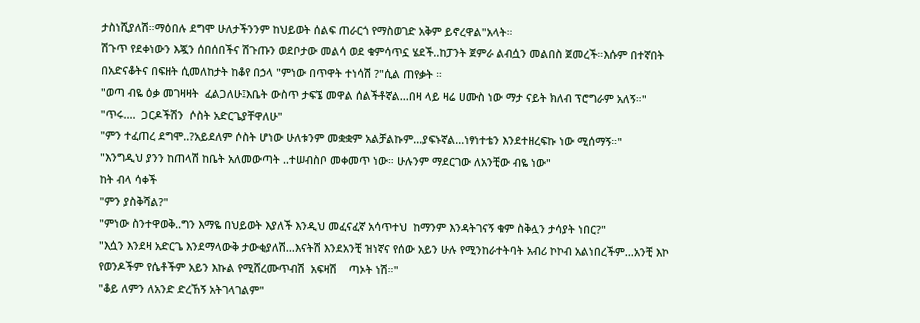ታስነሺያለሽ።ማዕበሉ ደግሞ ሁለታችንንም ከህይወት ሰልፍ ጠራርጎ የማስወገድ አቅም ይኖረዋል"አላት።
ሽጉጥ የደቀነውን እጇን ሰበሰበችና ሽጉጡን ወደቦታው መልሳ ወደ ቁምሳጥኗ ሄደች..ከፓንት ጀምራ ልብሷን መልበስ ጀመረች።እሱም በተኛበት በአድናቆትና በፍዘት ሲመለከታት ከቆየ በኃላ "ምነው በጥዋት ተነሳሽ ?"ሲል ጠየቃት ።
"ወጣ ብዬ ዕቃ መገዛዛት  ፈልጋለሁ፤እቤት ውስጥ ታፍኜ መዋል ሰልችቶኛል...በዛ ላይ ዛሬ ሀሙስ ነው ማታ ናይት ክለብ ፕሮግራም አለኝ።"
"ጥሩ....  ጋርዶችሽን  ሶስት አድርጌያቸዋለሁ"
"ምን ተፈጠረ ደግሞ..?አይደለም ሶስት ሆነው ሁለቱንም መቋቋም አልቻልኩም...ያፍኑኛል...ነፃነተቴን እንደተዘረፍኩ ነው ሚሰማኝ።"
"እንግዲህ ያንን ከጠላሽ ከቤት አለመውጣት ..ተሠብስቦ መቀመጥ ነው። ሁሉንም ማደርገው ለአንቺው ብዬ ነው"
ከት ብላ ሳቀች
"ምን ያስቅሻል?"
"ምነው ስንተዋወቅ..ግን እማዬ በህይወት እያለች እንዲህ መፈናፈኛ አሳጥተህ  ከማንም እንዳትገናኝ ቁም ስቅሏን ታሳያት ነበር?"
"እሷን እንደዛ አድርጌ እንደማላውቅ ታውቂያለሽ...እናትሽ እንደአንቺ ዝነኛና የሰው አይን ሁሉ የሚንከራተትባት አብሪ ኮኮብ አልነበረችም...አንቺ እኮ የወንዶችም የሴቶችም አይን እኩል የሚሸረሙጥብሽ  አፍዛሽ    ጣኦት ነሽ።"
"ቆይ ለምን ለአንድ ድረኸኝ አትገላገልም"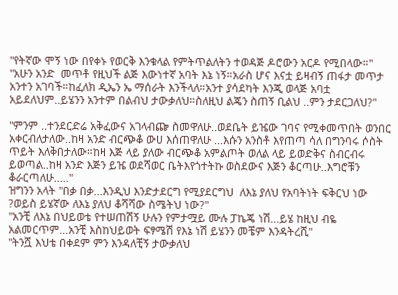"የትኛው ሞኝ ነው በየቀኑ የወርቅ እንቁላል የምትጥልለትን ተወዳጅ ዶሮውን አርዶ የሚበላው።"
"አሁን አንድ  መጥቶ የዚህች ልጅ እውነተኛ አባት እኔ ነኝ።አራስ ሆና እናቷ ይዛብኝ ጠፋታ መጥታ አንተን አገባች።ከፈለክ ዲኤን ኤ ማሰራት እንችላለ።አንተ ያሳደካት እንጂ ወላጅ አባቷ አይደለህም..ይሄንን አንተም በልብህ ታውቃለህ።ስለዚህ ልጄን ስጠኝ ቢልህ ..ምን ታደርጋለህ?"

"ምንም ..ተንደርድሬ አቅፈውና አገላብጬ ስመዋለሁ..ወደቤት ይዤው ገባና የሚቀመጥበት ወንበር አቀርብለታለው..ከዛ አንድ ብርጭቆ ውሀ እሰጠዋለሁ ...እሱን አንስቶ እየጠጣ ሳለ በግንባሩ ሶስት ጥይት እለቅበታለው።ከዛ እጅ ላይ ያለው ብርጭቆ አምልጦት ወለል ላይ ይወድቅና ስብርብሩ ይወጣል..ከዛ አንድ እጅን ይዤ ወደሻወር ቤትእየጎተትኩ ወስደውና እጅን ቆርጣሁ..እግሮቹን ቆራርጣለሁ....."
ዝግንን አላት "በቃ በቃ...እንዲህ እንድታደርግ የሚያደርግህ  ለእኔ ያለህ የአባትነት ፍቅርህ ነው ?ወይስ ይሄኛው ለእኔ ያለህ ቆሻሻው ስሜትህ ነው?"
"አንቺ ለእኔ በህይወቴ የተሠጠሽኝ ሁሉን የምታሟይ ሙሉ ፓኬጄ ነሽ...ይሄ ከዚህ ብዬ አልመርጥም...አንቺ እስከህይወት ፍፃሜሽ የእኔ ነሽ ይሄንን መቼም እንዳትረሺ"
"ትንሿ እህቴ በቀደም ምን እንዳለቺኝ ታውቃለህ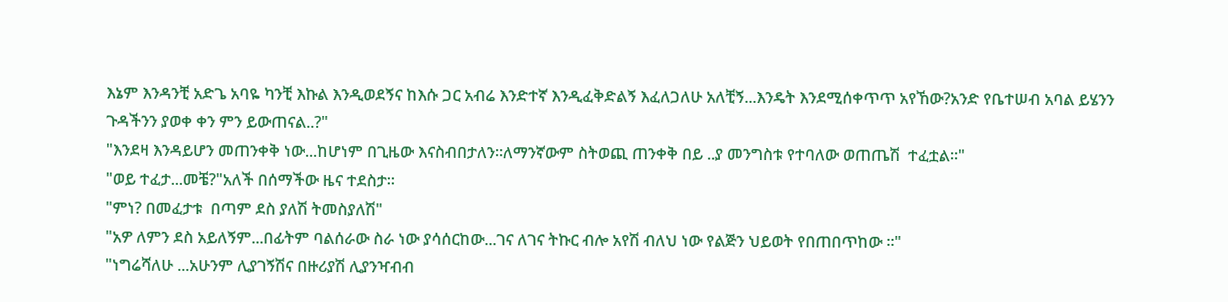እኔም እንዳንቺ አድጌ አባዬ ካንቺ እኩል እንዲወደኝና ከእሱ ጋር አብሬ እንድተኛ እንዲፈቅድልኝ እፈለጋለሁ አለቺኝ...እንዴት እንደሚሰቀጥጥ አየኸው?አንድ የቤተሠብ አባል ይሄንን ጉዳችንን ያወቀ ቀን ምን ይውጠናል..?"
"እንደዛ እንዳይሆን መጠንቀቅ ነው...ከሆነም በጊዜው እናስብበታለን።ለማንኛውም ስትወጪ ጠንቀቅ በይ ..ያ መንግስቱ የተባለው ወጠጤሽ  ተፈቷል።"
"ወይ ተፈታ...መቼ?"አለች በሰማችው ዜና ተደስታ።
"ምነ? በመፈታቱ  በጣም ደስ ያለሽ ትመስያለሽ"
"አዎ ለምን ደስ አይለኝም...በፊትም ባልሰራው ስራ ነው ያሳሰርከው...ገና ለገና ትኩር ብሎ አየሽ ብለህ ነው የልጅን ህይወት የበጠበጥከው ።"
"ነግሬሻለሁ ...አሁንም ሊያገኝሽና በዙሪያሽ ሊያንዣብብ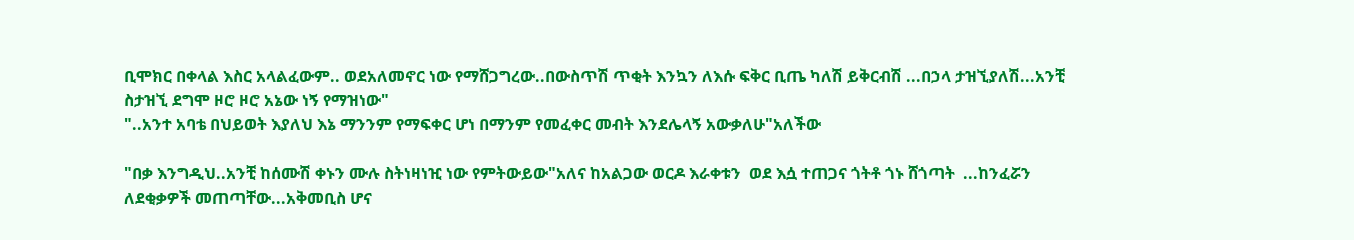ቢሞክር በቀላል እስር አላልፈውም.. ወደአለመኖር ነው የማሸጋግረው..በውስጥሽ ጥቂት እንኳን ለእሱ ፍቅር ቢጤ ካለሽ ይቅርብሽ ...በኃላ ታዝኚያለሽ...አንቺ ስታዝኚ ደግሞ ዞሮ ዞሮ አኔው ነኝ የማዝነው"
"..አንተ አባቴ በህይወት እያለህ እኔ ማንንም የማፍቀር ሆነ በማንም የመፈቀር መብት እንደሌላኝ አውቃለሁ"አለችው

"በቃ እንግዲህ..አንቺ ከሰሙሽ ቀኑን ሙሉ ስትነዛነዢ ነው የምትውይው"አለና ከአልጋው ወርዶ እራቀቱን  ወደ እሷ ተጠጋና ጎትቶ ጎኑ ሸጎጣት  ...ከንፈሯን ለደቂቃዎች መጠጣቸው...አቅመቢስ ሆና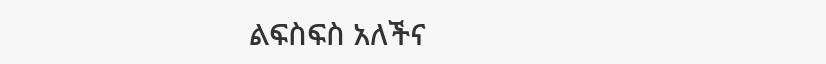ልፍስፍስ አለችና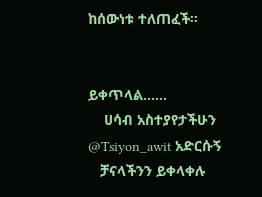ከሰውነቱ ተለጠፈች።


ይቀጥላል......
    ሀሳብ አስተያየታችሁን
@Tsiyon_awit አድርሱኝ
   ቻናላችንን ይቀላቀሉ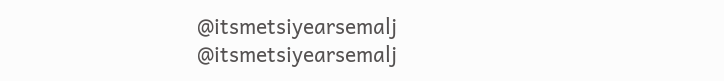@itsmetsiyearsemalj
@itsmetsiyearsemalj